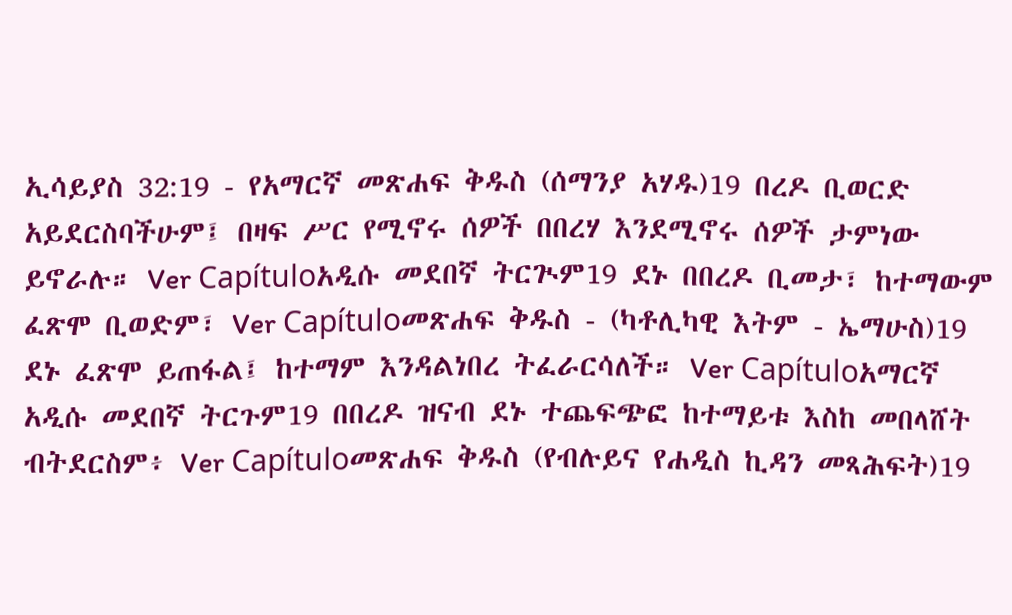ኢሳይያስ 32:19 - የአማርኛ መጽሐፍ ቅዱስ (ሰማንያ አሃዱ)19 በረዶ ቢወርድ አይደርስባችሁም፤ በዛፍ ሥር የሚኖሩ ሰዎች በበረሃ እንደሚኖሩ ሰዎች ታምነው ይኖራሉ። Ver Capítuloአዲሱ መደበኛ ትርጒም19 ደኑ በበረዶ ቢመታ፣ ከተማውም ፈጽሞ ቢወድም፣ Ver Capítuloመጽሐፍ ቅዱስ - (ካቶሊካዊ እትም - ኤማሁስ)19 ደኑ ፈጽሞ ይጠፋል፤ ከተማም እንዳልነበረ ትፈራርሳለች። Ver Capítuloአማርኛ አዲሱ መደበኛ ትርጉም19 በበረዶ ዝናብ ደኑ ተጨፍጭፎ ከተማይቱ እስከ መበላሸት ብትደርስም፥ Ver Capítuloመጽሐፍ ቅዱስ (የብሉይና የሐዲስ ኪዳን መጻሕፍት)19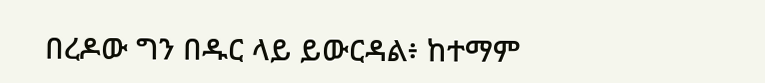በረዶው ግን በዱር ላይ ይውርዳል፥ ከተማም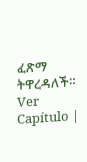ፈጽማ ትዋረዳለች። Ver Capítulo |